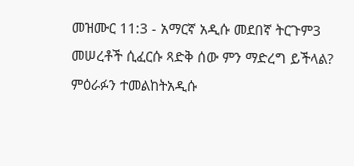መዝሙር 11:3 - አማርኛ አዲሱ መደበኛ ትርጉም3 መሠረቶች ሲፈርሱ ጻድቅ ሰው ምን ማድረግ ይችላል? ምዕራፉን ተመልከትአዲሱ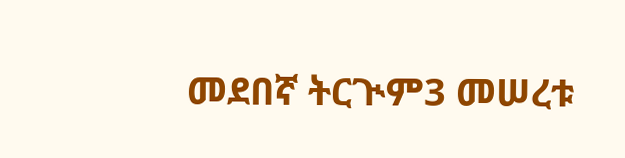መደበኛ ትርጒም3 መሠረቱ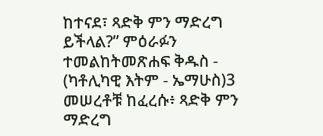ከተናደ፣ ጻድቅ ምን ማድረግ ይችላል?” ምዕራፉን ተመልከትመጽሐፍ ቅዱስ - (ካቶሊካዊ እትም - ኤማሁስ)3 መሠረቶቹ ከፈረሱ፥ ጻድቅ ምን ማድረግ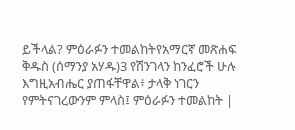ይችላል? ምዕራፉን ተመልከትየአማርኛ መጽሐፍ ቅዱስ (ሰማንያ አሃዱ)3 የሽንገላን ከንፈሮች ሁሉ እግዚአብሔር ያጠፋቸዋል፥ ታላቅ ነገርን የምትናገረውንም ምላስ፤ ምዕራፉን ተመልከት |